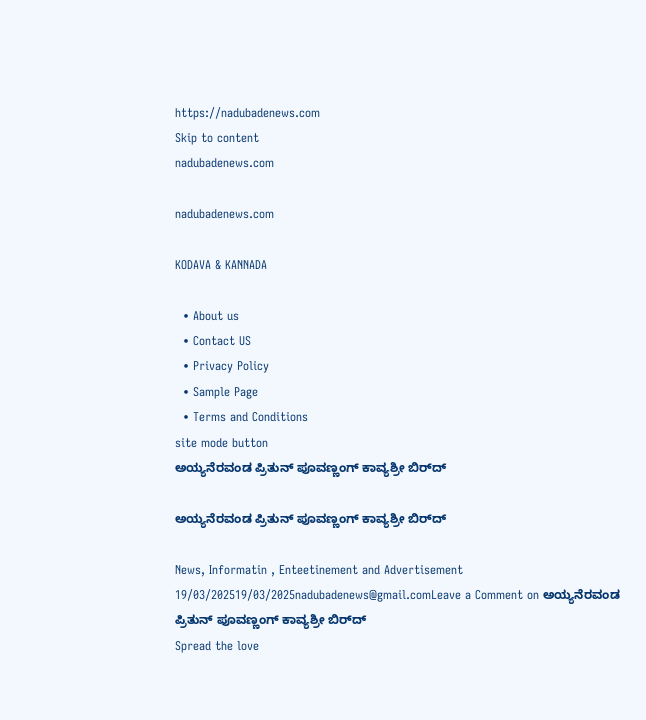https://nadubadenews.com
Skip to content
nadubadenews.com

nadubadenews.com

KODAVA & KANNADA

  • About us
  • Contact US
  • Privacy Policy
  • Sample Page
  • Terms and Conditions
site mode button
ಅಯ್ಯನೆರವಂಡ ಪ್ರಿತುನ್ ಪೂವಣ್ಣಂಗ್ ಕಾವ್ಯಶ್ರೀ ಬಿರ್‌ದ್

ಅಯ್ಯನೆರವಂಡ ಪ್ರಿತುನ್ ಪೂವಣ್ಣಂಗ್ ಕಾವ್ಯಶ್ರೀ ಬಿರ್‌ದ್

News, Informatin , Enteetinement and Advertisement
19/03/202519/03/2025nadubadenews@gmail.comLeave a Comment on ಅಯ್ಯನೆರವಂಡ ಪ್ರಿತುನ್ ಪೂವಣ್ಣಂಗ್ ಕಾವ್ಯಶ್ರೀ ಬಿರ್‌ದ್
Spread the love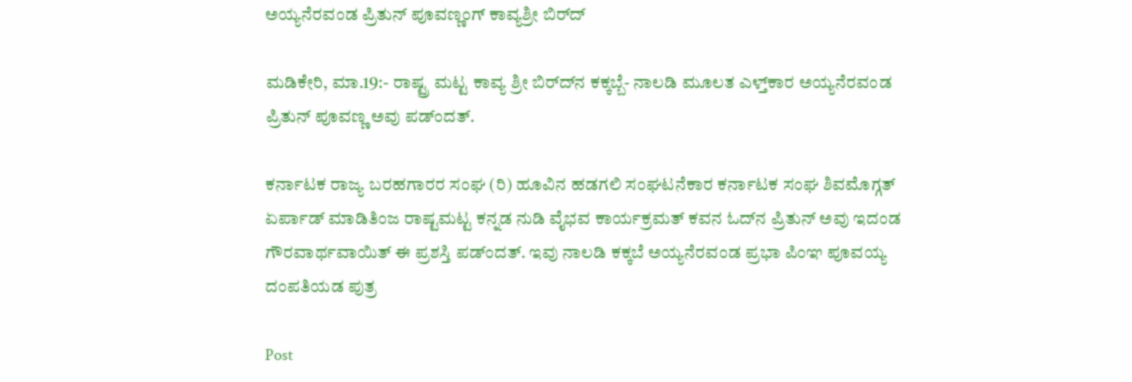ಅಯ್ಯನೆರವಂಡ ಪ್ರಿತುನ್ ಪೂವಣ್ಣಂಗ್ ಕಾವ್ಯಶ್ರೀ ಬಿರ್‌ದ್

ಮಡಿಕೇರಿ, ಮಾ.19:- ರಾಷ್ಟ್ರ ಮಟ್ಟ ಕಾವ್ಯ ಶ್ರೀ ಬಿರ್‌ದ್‌ನ ಕಕ್ಕಬ್ಬೆ- ನಾಲಡಿ ಮೂಲತ ಎಳ್ತ್‌ಕಾರ ಅಯ್ಯನೆರವಂಡ ಪ್ರಿತುನ್‌ ಪೂವಣ್ಣ ಅವು ಪಡ್ಂದತ್.

ಕರ್ನಾಟಕ ರಾಜ್ಯ ಬರಹಗಾರರ ಸಂಘ (ರಿ) ಹೂವಿನ ಹಡಗಲಿ ಸಂಘಟನೆಕಾರ ಕರ್ನಾಟಕ ಸಂಘ ಶಿವಮೊಗ್ಗತ್ ಏರ್ಪಾಡ್ ಮಾಡಿತಿಂಜ ರಾಷ್ಟಮಟ್ಟ ಕನ್ನಡ ನುಡಿ ವೈಭವ ಕಾರ್ಯಕ್ರಮತ್ ಕವನ ಓದ್‌ನ ಪ್ರಿತುನ್‌ ಅವು ಇದಂಡ ಗೌರವಾರ್ಥವಾಯಿತ್‌ ಈ ಪ್ರಶಸ್ತಿ ಪಡ್ಂದತ್. ಇವು ನಾಲಡಿ ಕಕ್ಕಬೆ ಅಯ್ಯನೆರವಂಡ ಪ್ರಭಾ ಪಿಂಞ ಪೂವಯ್ಯ ದಂಪತಿಯಡ ಪುತ್ರ

Post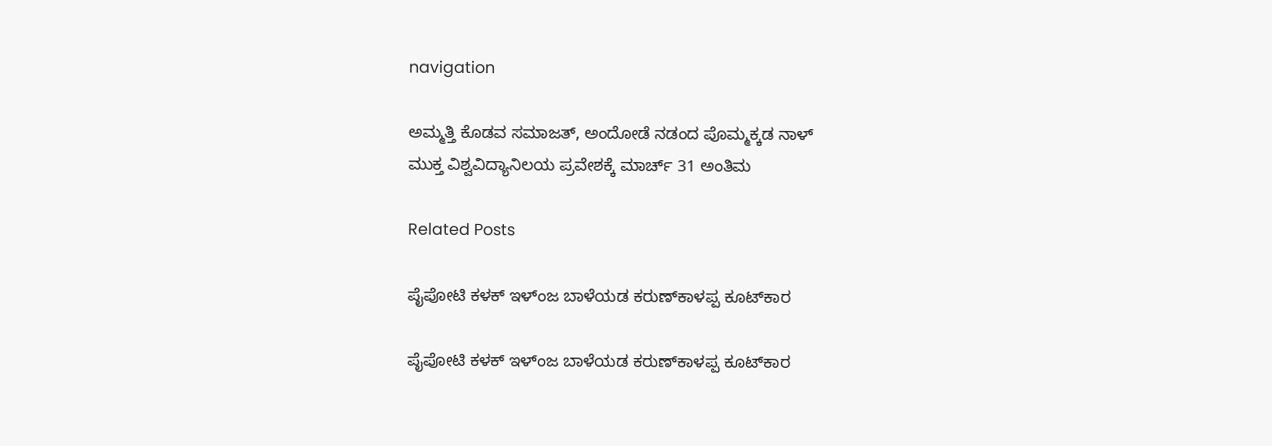navigation

ಅಮ್ಮತ್ತಿ ಕೊಡವ ಸಮಾಜತ್‌, ಅಂದೋಡೆ ನಡಂದ ಪೊಮ್ಮಕ್ಕಡ ನಾಳ್
ಮುಕ್ತ ವಿಶ್ವವಿದ್ಯಾನಿಲಯ ಪ್ರವೇಶಕ್ಕೆ ಮಾರ್ಚ್ 31 ಅಂತಿಮ

Related Posts

ಪೈಪೋಟಿ ಕಳಕ್‌ ಇಳ್ಂಜ ಬಾಳೆಯಡ ಕರುಣ್‌ಕಾಳಪ್ಪ ಕೂಟ್‌ಕಾರ

ಪೈಪೋಟಿ ಕಳಕ್‌ ಇಳ್ಂಜ ಬಾಳೆಯಡ ಕರುಣ್‌ಕಾಳಪ್ಪ ಕೂಟ್‌ಕಾರ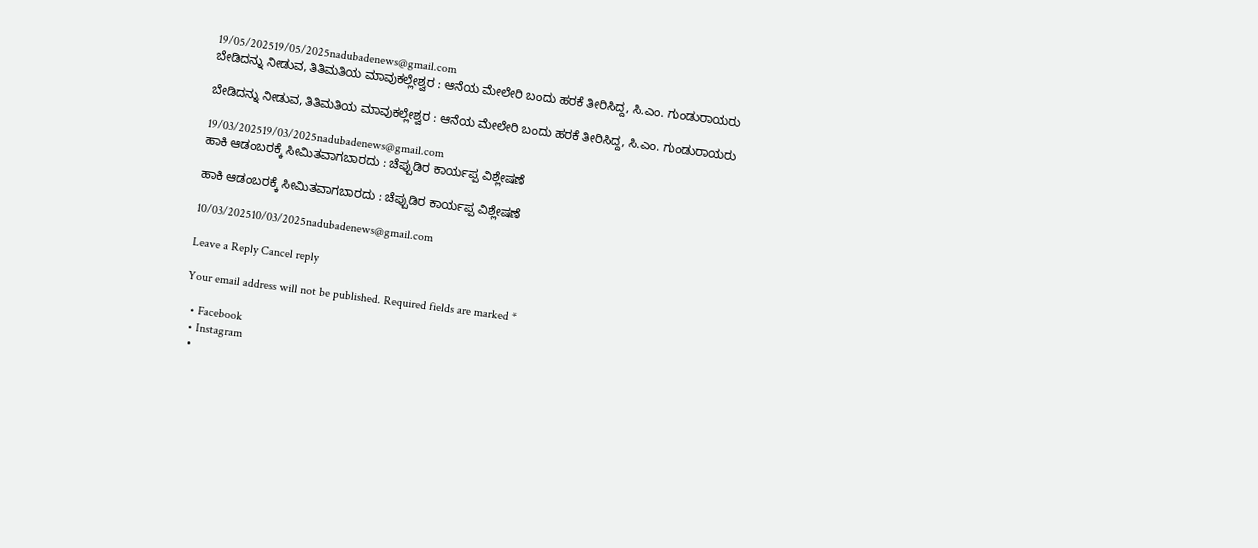19/05/202519/05/2025nadubadenews@gmail.com
ಬೇಡಿದನ್ನು ನೀಡುವ, ತಿತಿಮತಿಯ ಮಾವುಕಲ್ಲೇಶ್ವರ : ಆನೆಯ ಮೇಲೇರಿ ಬಂದು ಹರಕೆ ತೀರಿಸಿದ್ದ, ಸಿ.ಎಂ. ಗುಂಡುರಾಯರು

ಬೇಡಿದನ್ನು ನೀಡುವ, ತಿತಿಮತಿಯ ಮಾವುಕಲ್ಲೇಶ್ವರ : ಆನೆಯ ಮೇಲೇರಿ ಬಂದು ಹರಕೆ ತೀರಿಸಿದ್ದ, ಸಿ.ಎಂ. ಗುಂಡುರಾಯರು

19/03/202519/03/2025nadubadenews@gmail.com
ಹಾಕಿ ಆಡಂಬರಕ್ಕೆ ಸೀಮಿತವಾಗಬಾರದು : ಚೆಪ್ಪುಡಿರ ಕಾರ್ಯಪ್ಪ ವಿಶ್ಲೇಷಣೆ

ಹಾಕಿ ಆಡಂಬರಕ್ಕೆ ಸೀಮಿತವಾಗಬಾರದು : ಚೆಪ್ಪುಡಿರ ಕಾರ್ಯಪ್ಪ ವಿಶ್ಲೇಷಣೆ

10/03/202510/03/2025nadubadenews@gmail.com

Leave a Reply Cancel reply

Your email address will not be published. Required fields are marked *

  • Facebook
  • Instagram
  •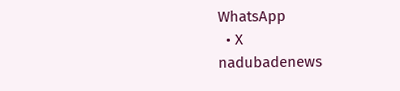WhatsApp
  • X
nadubadenews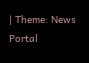| Theme: News Portal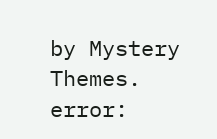by Mystery Themes.
error: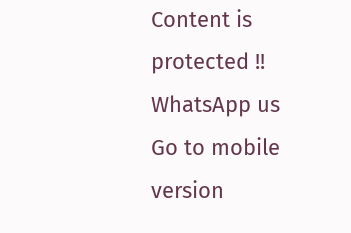Content is protected !!
WhatsApp us
Go to mobile version